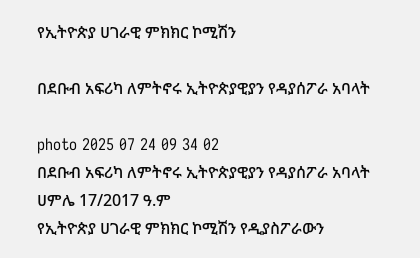የኢትዮጵያ ሀገራዊ ምክክር ኮሚሽን

በደቡብ አፍሪካ ለምትኖሩ ኢትዮጵያዊያን የዳያሰፖራ አባላት

photo 2025 07 24 09 34 02
በደቡብ አፍሪካ ለምትኖሩ ኢትዮጵያዊያን የዳያሰፖራ አባላት
ሀምሌ 17/2017 ዓ.ም
የኢትዮጵያ ሀገራዊ ምክክር ኮሚሽን የዲያስፖራውን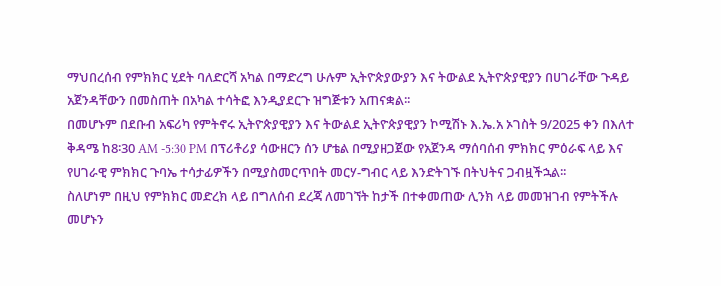ማህበረሰብ የምክክር ሂደት ባለድርሻ አካል በማድረግ ሁሉም ኢትዮጵያውያን እና ትውልደ ኢትዮጵያዊያን በሀገራቸው ጉዳይ አጀንዳቸውን በመስጠት በአካል ተሳትፎ እንዲያደርጉ ዝግጅቱን አጠናቋል፡፡
በመሆኑም በደቡብ አፍሪካ የምትኖሩ ኢትዮጵያዊያን እና ትውልደ ኢትዮጵያዊያን ኮሚሽኑ እ.ኤ.አ ኦገስት 9/2025 ቀን በእለተ ቅዳሜ ከ8፡30 AM -5:30 PM በፕሪቶሪያ ሳውዘርን ሰን ሆቴል በሚያዘጋጀው የአጀንዳ ማሰባሰብ ምክክር ምዕራፍ ላይ እና የሀገራዊ ምክክር ጉባኤ ተሳታፊዎችን በሚያስመርጥበት መርሃ-ግብር ላይ እንድትገኙ በትህትና ጋብዟችኋል፡፡
ስለሆነም በዚህ የምክክር መድረክ ላይ በግለሰብ ደረጃ ለመገኘት ከታች በተቀመጠው ሊንክ ላይ መመዝገብ የምትችሉ መሆኑን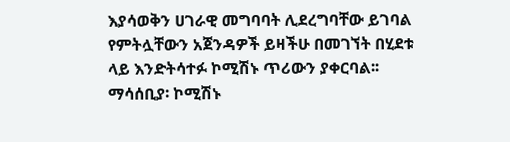እያሳወቅን ሀገራዊ መግባባት ሊደረግባቸው ይገባል የምትሏቸውን አጀንዳዎች ይዛችሁ በመገኘት በሂደቱ ላይ እንድትሳተፉ ኮሚሽኑ ጥሪውን ያቀርባል፡፡
ማሳሰቢያ፡ ኮሚሽኑ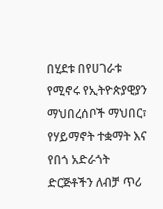በሂደቱ በየሀገራቱ የሚኖሩ የኢትዮጵያዊያን ማህበረሰቦች ማህበር፣ የሃይማኖት ተቋማት እና የበጎ አድራጎት ድርጅቶችን ለብቻ ጥሪ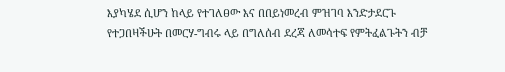እያካሄደ ሲሆን ከላይ የተገለፀው እና በበይነመረብ ምዝገባ እንድታደርጉ የተጋበዛችሁት በመርሃ-ግብሩ ላይ በግለሰብ ደረጃ ለመሳተፍ የምትፈልጉትን ብቻ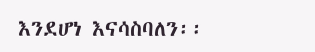እንደሆነ እናሳስባለን፡፡